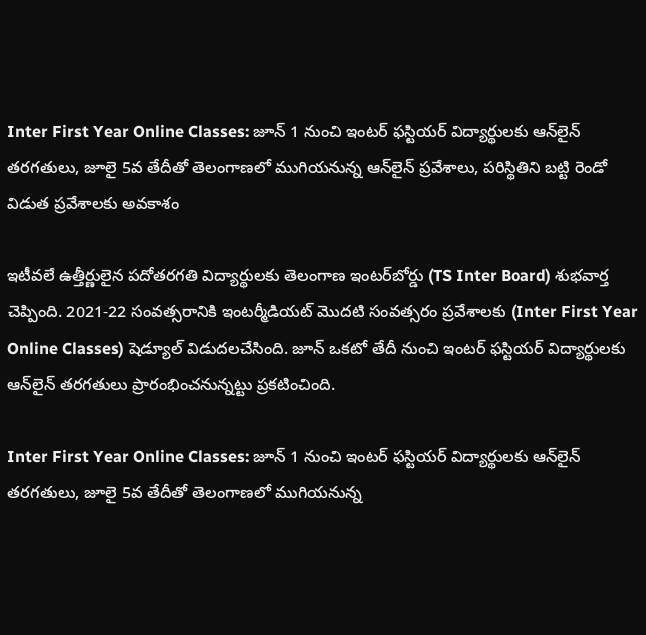Inter First Year Online Classes: జూన్‌ 1 నుంచి ఇంటర్ ఫస్టియర్‌ విద్యార్థులకు ఆన్‌లైన్‌ తరగతులు, జూలై 5వ తేదీతో తెలంగాణలో ముగియనున్న ఆన్‌లైన్‌ ప్రవేశాలు, పరిస్థితిని బట్టి రెండో విడుత ప్రవేశాలకు అవకాశం

ఇటీవలే ఉత్తీర్ణులైన పదోతరగతి విద్యార్థులకు తెలంగాణ ఇంటర్‌బోర్డు (TS Inter Board) శుభవార్త చెప్పింది. 2021-22 సంవత్సరానికి ఇంటర్మీడియట్‌ మొదటి సంవత్సరం ప్రవేశాలకు (Inter First Year Online Classes) షెడ్యూల్‌ విడుదలచేసింది. జూన్‌ ఒకటో తేదీ నుంచి ఇంటర్ ఫస్టియర్‌ విద్యార్థులకు ఆన్‌లైన్‌ తరగతులు ప్రారంభించనున్నట్టు ప్రకటించింది.

Inter First Year Online Classes: జూన్‌ 1 నుంచి ఇంటర్ ఫస్టియర్‌ విద్యార్థులకు ఆన్‌లైన్‌ తరగతులు, జూలై 5వ తేదీతో తెలంగాణలో ముగియనున్న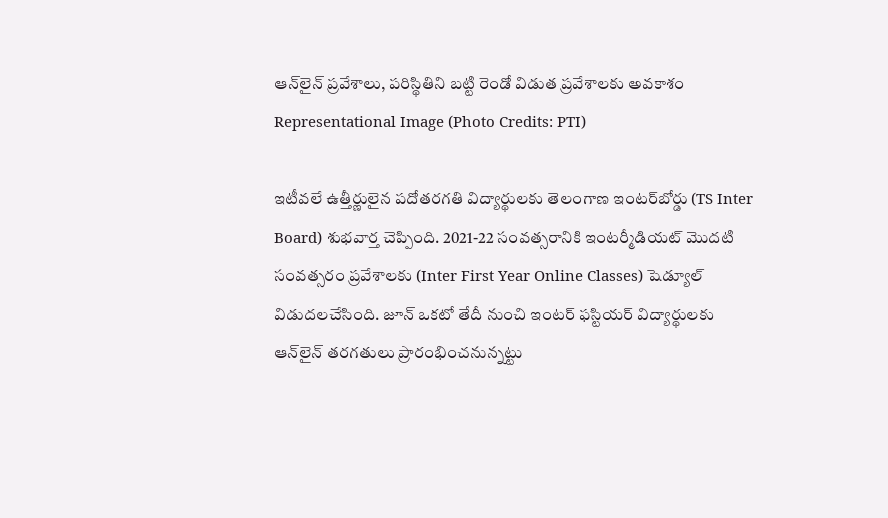ఆన్‌లైన్‌ ప్రవేశాలు, పరిస్థితిని బట్టి రెండో విడుత ప్రవేశాలకు అవకాశం
Representational Image (Photo Credits: PTI)

ఇటీవలే ఉత్తీర్ణులైన పదోతరగతి విద్యార్థులకు తెలంగాణ ఇంటర్‌బోర్డు (TS Inter Board) శుభవార్త చెప్పింది. 2021-22 సంవత్సరానికి ఇంటర్మీడియట్‌ మొదటి సంవత్సరం ప్రవేశాలకు (Inter First Year Online Classes) షెడ్యూల్‌ విడుదలచేసింది. జూన్‌ ఒకటో తేదీ నుంచి ఇంటర్ ఫస్టియర్‌ విద్యార్థులకు ఆన్‌లైన్‌ తరగతులు ప్రారంభించనున్నట్టు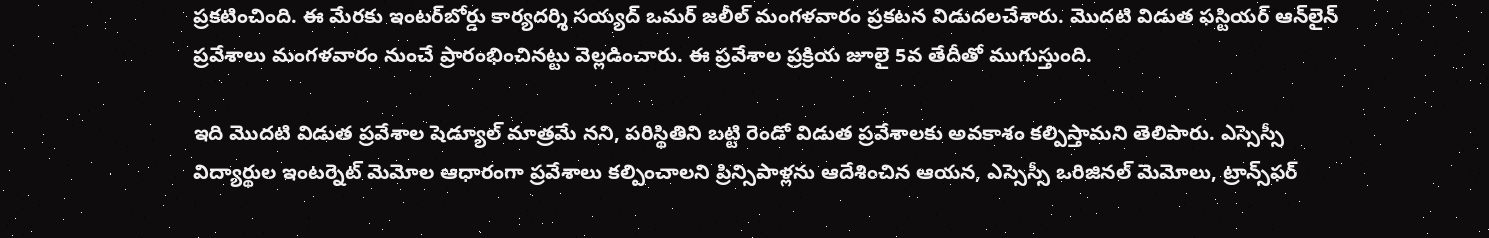ప్రకటించింది. ఈ మేరకు ఇంటర్‌బోర్డు కార్యదర్శి సయ్యద్‌ ఒమర్‌ జలీల్‌ మంగళవారం ప్రకటన విడుదలచేశారు. మొదటి విడుత ఫస్టియర్‌ ఆన్‌లైన్‌ ప్రవేశాలు మంగళవారం నుంచే ప్రారంభించినట్టు వెల్లడించారు. ఈ ప్రవేశాల ప్రక్రియ జూలై 5వ తేదీతో ముగుస్తుంది.

ఇది మొదటి విడుత ప్రవేశాల షెడ్యూల్‌ మాత్రమే నని, పరిస్థితిని బట్టి రెండో విడుత ప్రవేశాలకు అవకాశం కల్పిస్తామని తెలిపారు. ఎస్సెస్సీ విద్యార్థుల ఇంటర్నెట్‌ మెమోల ఆధారంగా ప్రవేశాలు కల్పించాలని ప్రిన్సిపాళ్లను ఆదేశించిన ఆయన, ఎస్సెస్సీ ఒరిజినల్‌ మెమోలు, ట్రాన్స్‌ఫర్‌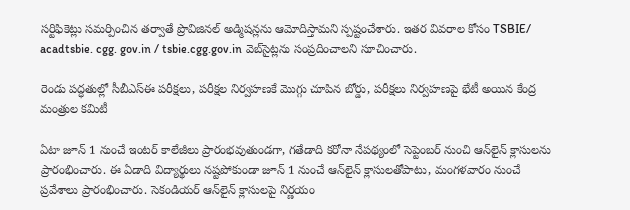సర్టిఫికెట్లు సమర్పించిన తర్వాతే ప్రొవిజినల్‌ అడ్మిషన్లను ఆమోదిస్తామని స్పష్టంచేశారు. ఇతర వివరాల కోసం TSBIE/ acadtsbie. cgg. gov.in / tsbie.cgg.gov.in వెబ్‌సైట్లను సంప్రదించాలని సూచించారు.

రెండు పద్ధతుల్లో సీబీఎస్‌ఈ పరీక్షలు, పరీక్షల నిర్వహణకే మొగ్గు చూపిన బోర్డు, పరీక్షలు నిర్వహణపై భేటీ అయిన కేంద్ర మంత్రుల కమిటీ

ఏటా జూన్‌ 1 నుంచే ఇంటర్‌ కాలేజీలు ప్రారంభవుతుండగా, గతేడాది కరోనా నేపథ్యంలో సెప్టెంబర్‌ నుంచి ఆన్‌లైన్‌ క్లాసులను ప్రారంభించారు. ఈ ఏడాది విద్యార్థులు నష్టపోకుండా జూన్‌ 1 నుంచే ఆన్‌లైన్‌ క్లాసులతోపాటు, మంగళవారం నుంచే ప్రవేశాలు ప్రారంభించారు. సెకండియర్‌ ఆన్‌లైన్‌ క్లాసులపై నిర్ణయం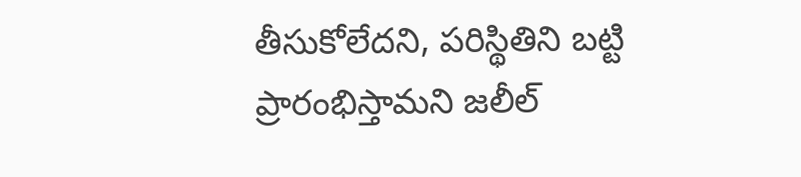తీసుకోలేదని, పరిస్థితిని బట్టి ప్రారంభిస్తామని జలీల్‌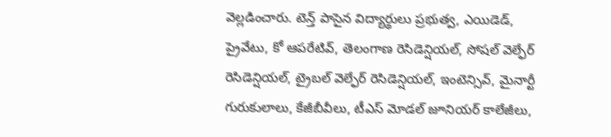వెల్లడించారు. టెన్త్‌ పాసైన విద్యార్థులు ప్రభుత్వ, ఎయిడెడ్‌, ప్రైవేటు, కో ఆపరేటివ్‌, తెలంగాణ రెసిడెన్షియల్‌, సోషల్‌ వెల్ఫేర్‌ రెసిడెన్షియల్‌, ట్రైబల్‌ వెల్ఫేర్‌ రెసిడెన్షియల్‌, ఇంటెన్సివ్‌, మైనార్టీ గురుకులాలు, కేజీబీవీలు, టీఎస్‌ మోడల్‌ జూనియర్‌ కాలేజీలు,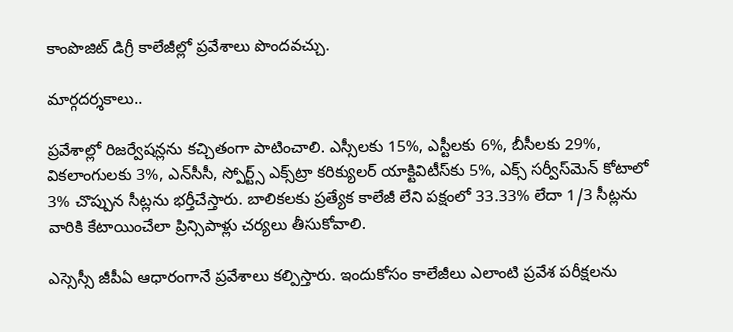కాంపొజిట్‌ డిగ్రీ కాలేజీల్లో ప్రవేశాలు పొందవచ్చు.

మార్గదర్శకాలు..

ప్రవేశాల్లో రిజర్వేషన్లను కచ్చితంగా పాటించాలి. ఎస్సీలకు 15%, ఎస్టీలకు 6%, బీసీలకు 29%, వికలాంగులకు 3%, ఎన్‌సీసీ, స్పోర్ట్స్‌ ఎక్స్‌ట్రా కరిక్యులర్‌ యాక్టివిటీస్‌కు 5%, ఎక్స్‌ సర్వీస్‌మెన్‌ కోటాలో 3% చొప్పున సీట్లను భర్తీచేస్తారు. బాలికలకు ప్రత్యేక కాలేజీ లేని పక్షంలో 33.33% లేదా 1/3 సీట్లను వారికి కేటాయించేలా ప్రిన్సిపాళ్లు చర్యలు తీసుకోవాలి.

ఎస్సెస్సీ జీపీఏ ఆధారంగానే ప్రవేశాలు కల్పిస్తారు. ఇందుకోసం కాలేజీలు ఎలాంటి ప్రవేశ పరీక్షలను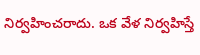నిర్వహించరాదు. ఒక వేళ నిర్వహిస్తే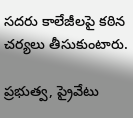సదరు కాలేజీలపై కఠిన చర్యలు తీసుకుంటారు.

ప్రభుత్వ, ప్రైవేటు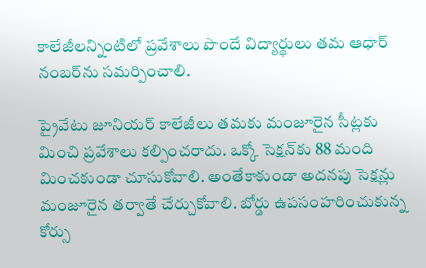కాలేజీలన్నింటిలో ప్రవేశాలు పొందే విద్యార్థులు తమ ఆధార్‌ నంబర్‌ను సమర్పించాలి.

ప్రైవేటు జూనియర్‌ కాలేజీలు తమకు మంజూరైన సీట్లకు మించి ప్రవేశాలు కల్పించరాదు. ఒక్కో సెక్షన్‌కు 88 మంది మించకుండా చూసుకోవాలి. అంతేకాకుండా అదనపు సెక్షన్లు మంజూరైన తర్వాతే చేర్చుకోవాలి. బోర్డు ఉపసంహరించుకున్న కోర్సు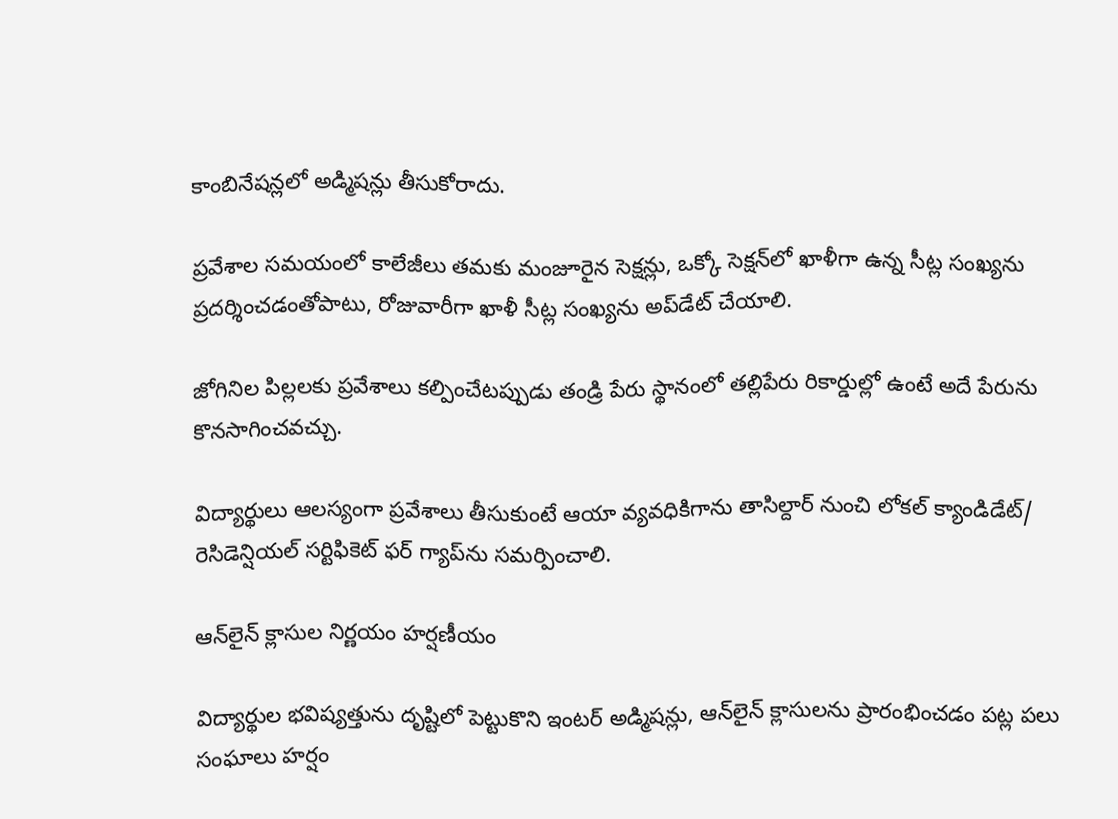కాంబినేషన్లలో అడ్మిషన్లు తీసుకోరాదు.

ప్రవేశాల సమయంలో కాలేజీలు తమకు మంజూరైన సెక్షన్లు, ఒక్కో సెక్షన్‌లో ఖాళీగా ఉన్న సీట్ల సంఖ్యను ప్రదర్శించడంతోపాటు, రోజువారీగా ఖాళీ సీట్ల సంఖ్యను అప్‌డేట్‌ చేయాలి.

జోగినిల పిల్లలకు ప్రవేశాలు కల్పించేటప్పుడు తండ్రి పేరు స్థానంలో తల్లిపేరు రికార్డుల్లో ఉంటే అదే పేరును కొనసాగించవచ్చు.

విద్యార్థులు ఆలస్యంగా ప్రవేశాలు తీసుకుంటే ఆయా వ్యవధికిగాను తాసిల్దార్‌ నుంచి లోకల్‌ క్యాండిడేట్‌/ రెసిడెన్షియల్‌ సర్టిఫికెట్‌ ఫర్‌ గ్యాప్‌ను సమర్పించాలి.

ఆన్‌లైన్‌ క్లాసుల నిర్ణయం హర్షణీయం

విద్యార్థుల భవిష్యత్తును దృష్టిలో పెట్టుకొని ఇంటర్‌ అడ్మిషన్లు, ఆన్‌లైన్‌ క్లాసులను ప్రారంభించడం పట్ల పలు సంఘాలు హర్షం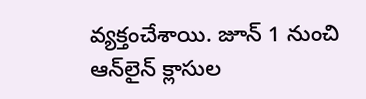వ్యక్తంచేశాయి. జూన్‌ 1 నుంచి ఆన్‌లైన్‌ క్లాసుల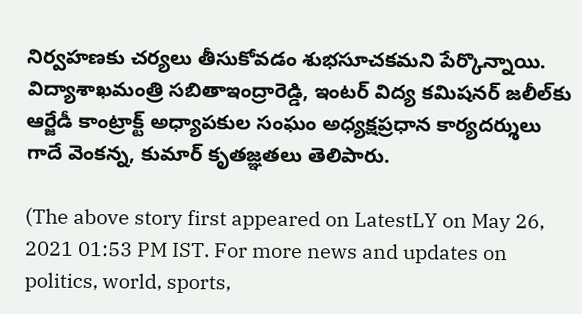నిర్వహణకు చర్యలు తీసుకోవడం శుభసూచకమని పేర్కొన్నాయి. విద్యాశాఖమంత్రి సబితాఇంద్రారెడ్డి, ఇంటర్‌ విద్య కమిషనర్‌ జలీల్‌కు ఆర్జేడీ కాంట్రాక్ట్‌ అధ్యాపకుల సంఘం అధ్యక్షప్రధాన కార్యదర్శులు గాదే వెంకన్న, కుమార్‌ కృతజ్ఞతలు తెలిపారు.

(The above story first appeared on LatestLY on May 26, 2021 01:53 PM IST. For more news and updates on politics, world, sports,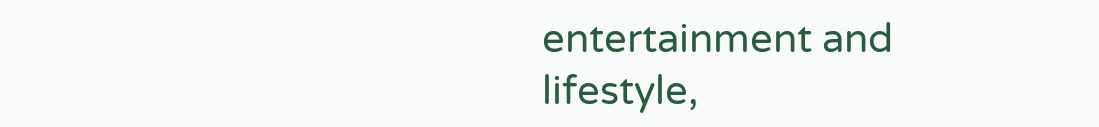entertainment and lifestyle,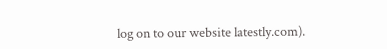log on to our website latestly.com).